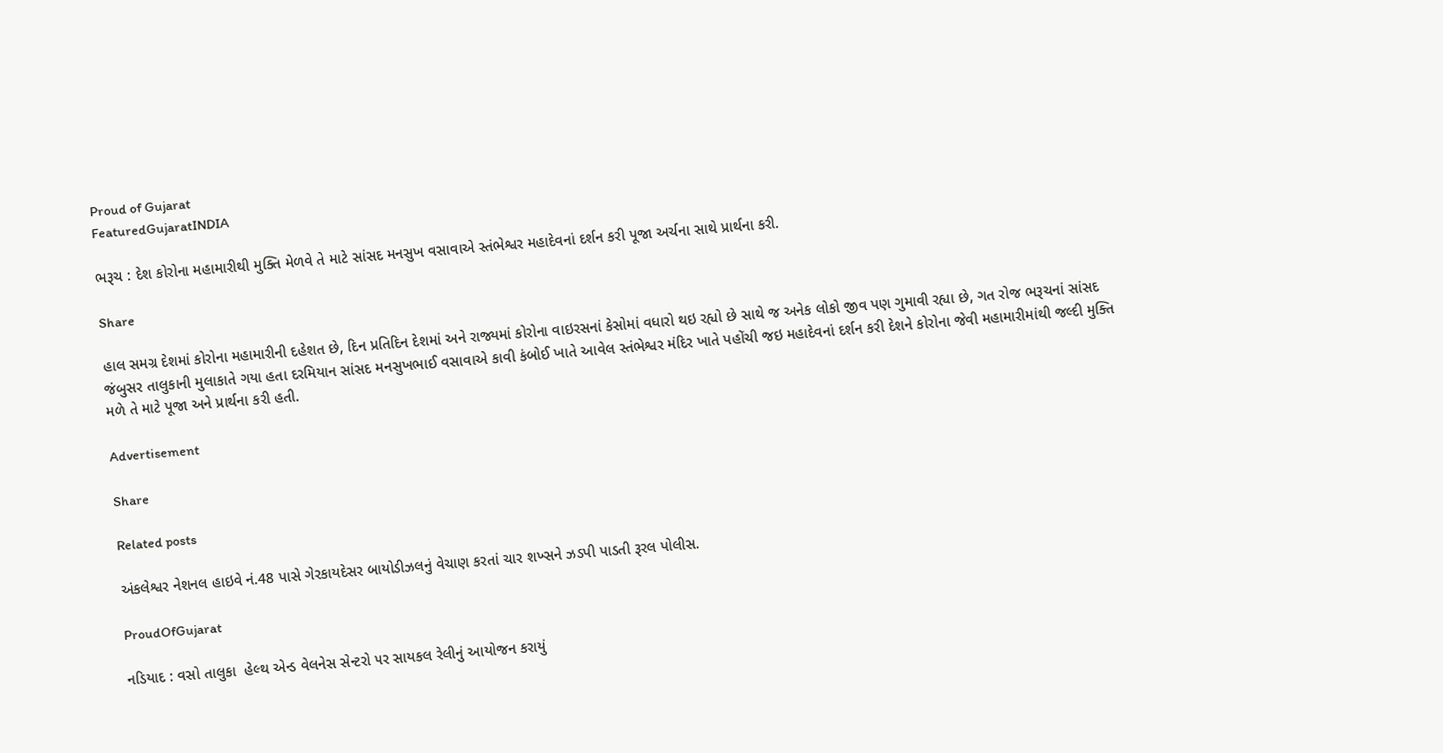Proud of Gujarat
FeaturedGujaratINDIA

ભરૂચ : દેશ કોરોના મહામારીથી મુક્તિ મેળવે તે માટે સાંસદ મનસુખ વસાવાએ સ્તંભેશ્વર મહાદેવનાં દર્શન કરી પૂજા અર્ચના સાથે પ્રાર્થના કરી.

Share

હાલ સમગ્ર દેશમાં કોરોના મહામારીની દહેશત છે, દિન પ્રતિદિન દેશમાં અને રાજ્યમાં કોરોના વાઇરસનાં કેસોમાં વધારો થઇ રહ્યો છે સાથે જ અનેક લોકો જીવ પણ ગુમાવી રહ્યા છે, ગત રોજ ભરૂચનાં સાંસદ જંબુસર તાલુકાની મુલાકાતે ગયા હતા દરમિયાન સાંસદ મનસુખભાઈ વસાવાએ કાવી કંબોઈ ખાતે આવેલ સ્તંભેશ્વર મંદિર ખાતે પહોંચી જઇ મહાદેવનાં દર્શન કરી દેશને કોરોના જેવી મહામારીમાંથી જલ્દી મુક્તિ મળે તે માટે પૂજા અને પ્રાર્થના કરી હતી.

Advertisement

Share

Related posts

અંકલેશ્વર નેશનલ હાઇવે નં.48 પાસે ગેરકાયદેસર બાયોડીઝલનું વેચાણ કરતાં ચાર શખ્સને ઝડપી પાડતી રૂરલ પોલીસ.

ProudOfGujarat

નડિયાદ : વસો તાલુકા  હેલ્થ એન્ડ વેલનેસ સેન્ટરો ૫ર સાયકલ રેલીનું આયોજન કરાયું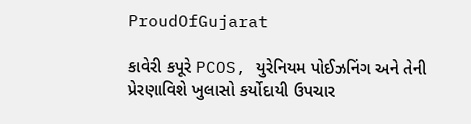ProudOfGujarat

કાવેરી કપૂરે PCOS, યુરેનિયમ પોઈઝનિંગ અને તેની પ્રેરણાવિશે ખુલાસો કર્યોદાયી ઉપચાર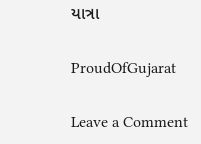યાત્રા

ProudOfGujarat

Leave a Comment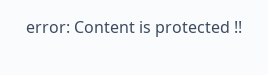error: Content is protected !!